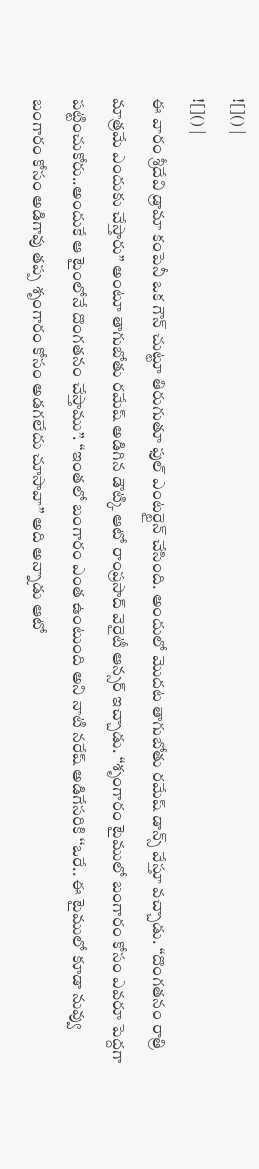![]() |
![]() |
ఈ వారం శ్రీదేవి డ్రామా కంపెనీ ఒక గౌన్ చుట్టూ తిరుగుతూ ఫుల్ ఎంటర్టైన్ చేసింది. అందులో మొదట తాగుబోతు రమేష్ డాన్స్ వేస్తూ వచ్చాడు. ‘‘దొంగతనం రాత్రి మాత్రమే ఎందుకు చేస్తారు’’ అంటూ తాగుబోతు రమేష్ అడిగిన డౌట్కి ఆటో రాంప్రసాద్ వెరైటీ ఆన్సర్ ఇచ్చాడు. ‘‘శృంగారం టైములో బంగారం కోసం ఎవరూ పెద్దగా పట్టించుకోరు..అందుకే ఆ టైంలోనే దొంగతనం చేస్తాము’’. ‘‘ఇంతలో బంగారం ఎంత ఉంటుంది అని నాటి నరేష్ అడిగేసరికి ‘‘ఒరే.. ఈ టైములో కూడా నువ్వు బంగారం కోసం అడిగావు తప్ప శృంగారం కోసం అడగలేదు చూసావా’’ అది అన్నాడు ఆటో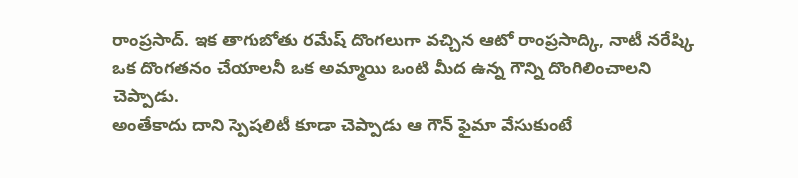రాంప్రసాద్. ఇక తాగుబోతు రమేష్ దొంగలుగా వచ్చిన ఆటో రాంప్రసాద్కి, నాటీ నరేష్కి ఒక దొంగతనం చేయాలనీ ఒక అమ్మాయి ఒంటి మీద ఉన్న గౌన్ని దొంగిలించాలని చెప్పాడు.
అంతేకాదు దాని స్పెషలిటీ కూడా చెప్పాడు ఆ గౌన్ ఫైమా వేసుకుంటే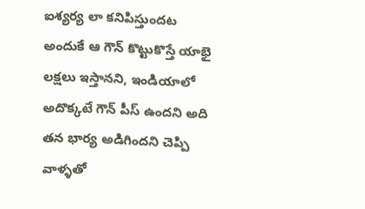ఐశ్యర్య లా కనిపిస్తుందట అందుకే ఆ గౌన్ కొట్టుకొస్తే యాభై లక్షలు ఇస్తానని, ఇండియాలో అదొక్కటే గౌన్ పీస్ ఉందని అది తన భార్య అడిగిందని చెప్పి వాళ్ళతో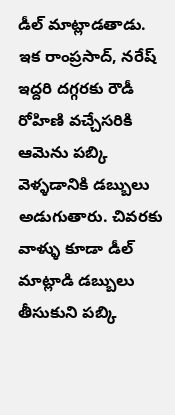డీల్ మాట్లాడతాడు. ఇక రాంప్రసాద్, నరేష్ ఇద్దరి దగ్గరకు రౌడీ రోహిణి వచ్చేసరికి ఆమెను పబ్కి వెళ్ళడానికి డబ్బులు అడుగుతారు. చివరకు వాళ్ళు కూడా డీల్ మాట్లాడి డబ్బులు తీసుకుని పబ్కి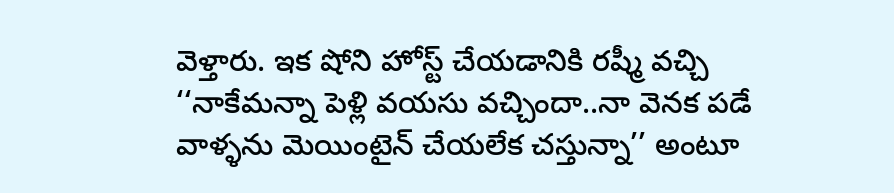వెళ్తారు. ఇక షోని హోస్ట్ చేయడానికి రష్మీ వచ్చి ‘‘నాకేమన్నా పెళ్లి వయసు వచ్చిందా..నా వెనక పడే వాళ్ళను మెయింటైన్ చేయలేక చస్తున్నా’’ అంటూ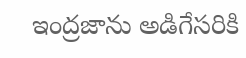ఇంద్రజాను అడిగేసరికి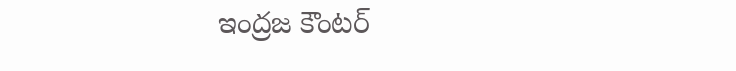ఇంద్రజ కౌంటర్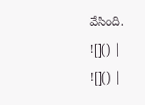వేసింది.
![]() |
![]() |